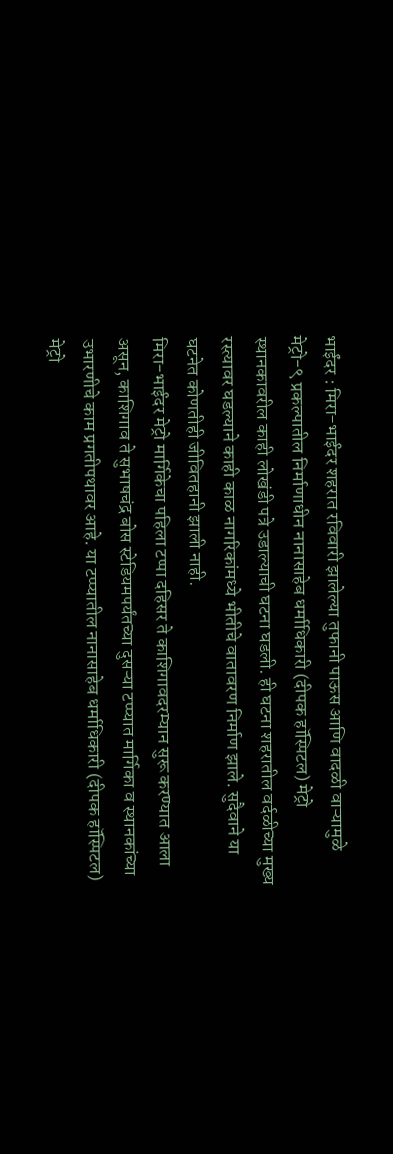भाईंदर : मिरा-भाईंदर शहरात रविवारी झालेल्या तुफानी पाऊस आणि वादळी वाऱ्यामुळे मेट्रो-९ प्रकल्पातील निर्माणाधीन नानासाहेब धर्माधिकारी (दीपक हॉस्पिटल) मेट्रो स्थानकावरील काही लोखंडी पत्रे उडाल्याची घटना घडली. ही घटना शहरातील वर्दळीच्या मुख्य रस्त्यावर घडल्याने काही काळ नागरिकांमध्ये भीतीचे वातावरण निर्माण झाले. सुदैवाने या घटनेत कोणतीही जीवितहानी झाली नाही.
मिरा-भाईंदर मेट्रो मार्गिकेचा पहिला टप्पा दहिसर ते काशिगावदरम्यान सुरू करण्यात आला असून, काशिगाव ते सुभाषचंद्र बोस स्टेडियमपर्यंतच्या दुसऱ्या टप्प्यात मार्गिका व स्थानकांच्या उभारणीचे काम प्रगतीपथावर आहे. या टप्प्यातील नानासाहेब धर्माधिकारी (दीपक हॉस्पिटल) मेट्रो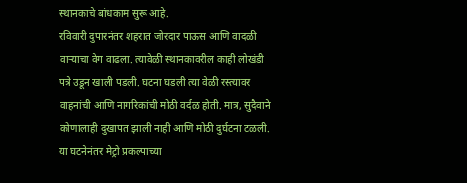स्थानकाचे बांधकाम सुरू आहे.
रविवारी दुपारनंतर शहरात जोरदार पाऊस आणि वादळी वाऱ्याचा वेग वाढला. त्यावेळी स्थानकावरील काही लोखंडी पत्रे उडून खाली पडली. घटना घडली त्या वेळी रस्त्यावर वाहनांची आणि नागरिकांची मोठी वर्दळ होती. मात्र, सुदैवाने कोणालाही दुखापत झाली नाही आणि मोठी दुर्घटना टळली.
या घटनेनंतर मेट्रो प्रकल्पाच्या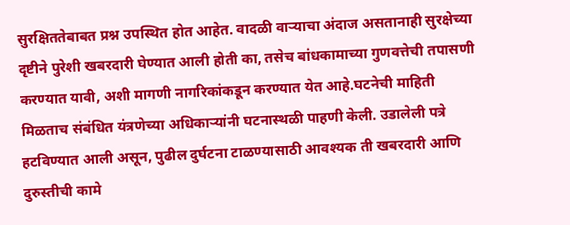सुरक्षिततेबाबत प्रश्न उपस्थित होत आहेत. वादळी वाऱ्याचा अंदाज असतानाही सुरक्षेच्या दृष्टीने पुरेशी खबरदारी घेण्यात आली होती का, तसेच बांधकामाच्या गुणवत्तेची तपासणी करण्यात यावी, अशी मागणी नागरिकांकडून करण्यात येत आहे.घटनेची माहिती मिळताच संबंधित यंत्रणेच्या अधिकाऱ्यांनी घटनास्थळी पाहणी केली. उडालेली पत्रे हटविण्यात आली असून, पुढील दुर्घटना टाळण्यासाठी आवश्यक ती खबरदारी आणि दुरुस्तीची कामे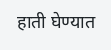हाती घेण्यात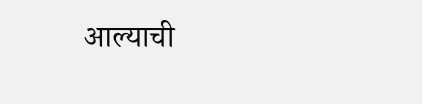आल्याची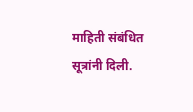माहिती संबंधित सूत्रांनी दिली.